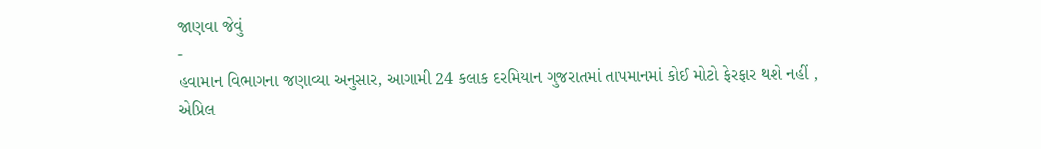જાણવા જેવું
-
હવામાન વિભાગના જણાવ્યા અનુસાર, આગામી 24 કલાક દરમિયાન ગુજરાતમાં તાપમાનમાં કોઈ મોટો ફેરફાર થશે નહીં ,
એપ્રિલ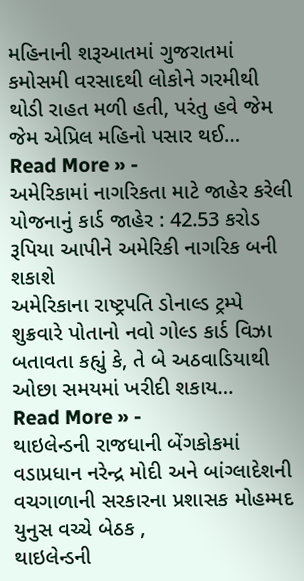મહિનાની શરૂઆતમાં ગુજરાતમાં કમોસમી વરસાદથી લોકોને ગરમીથી થોડી રાહત મળી હતી, પરંતુ હવે જેમ જેમ એપ્રિલ મહિનો પસાર થઈ…
Read More » -
અમેરિકામાં નાગરિકતા માટે જાહેર કરેલી યોજનાનું કાર્ડ જાહેર : 42.53 કરોડ રૂપિયા આપીને અમેરિકી નાગરિક બની શકાશે
અમેરિકાના રાષ્ટ્રપતિ ડોનાલ્ડ ટ્રમ્પે શુક્રવારે પોતાનો નવો ગોલ્ડ કાર્ડ વિઝા બતાવતા કહ્યું કે, તે બે અઠવાડિયાથી ઓછા સમયમાં ખરીદી શકાય…
Read More » -
થાઇલેન્ડની રાજધાની બેંગકોકમાં વડાપ્રધાન નરેન્દ્ર મોદી અને બાંગ્લાદેશની વચગાળાની સરકારના પ્રશાસક મોહમ્મદ યુનુસ વચ્ચે બેઠક ,
થાઇલેન્ડની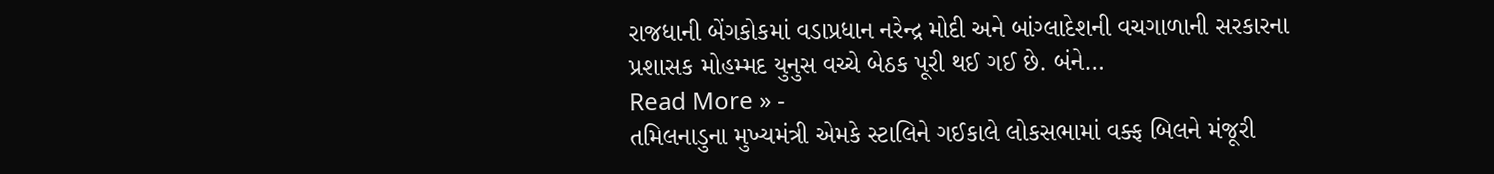રાજધાની બેંગકોકમાં વડાપ્રધાન નરેન્દ્ર મોદી અને બાંગ્લાદેશની વચગાળાની સરકારના પ્રશાસક મોહમ્મદ યુનુસ વચ્ચે બેઠક પૂરી થઈ ગઈ છે. બંને…
Read More » -
તમિલનાડુના મુખ્યમંત્રી એમકે સ્ટાલિને ગઈકાલે લોકસભામાં વક્ફ બિલને મંજૂરી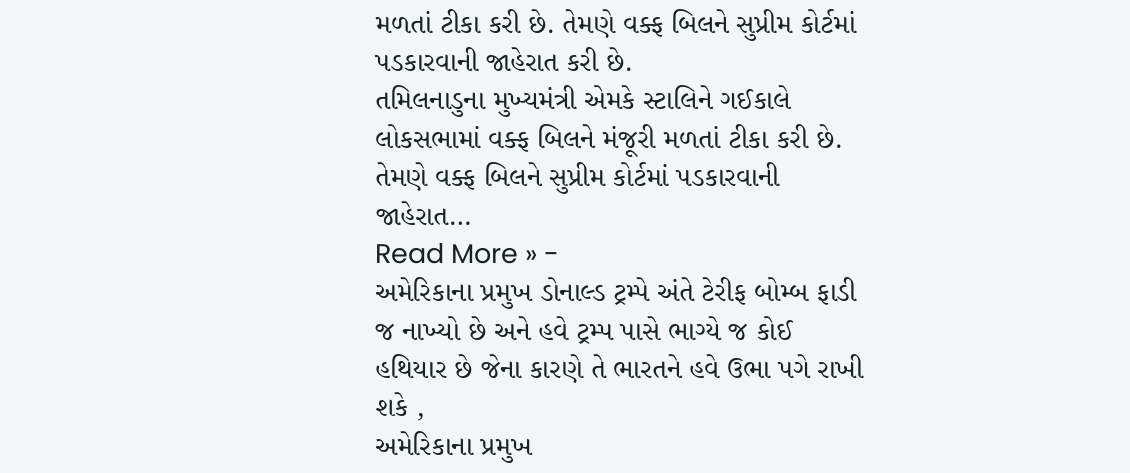મળતાં ટીકા કરી છે. તેમણે વક્ફ બિલને સુપ્રીમ કોર્ટમાં પડકારવાની જાહેરાત કરી છે.
તમિલનાડુના મુખ્યમંત્રી એમકે સ્ટાલિને ગઈકાલે લોકસભામાં વક્ફ બિલને મંજૂરી મળતાં ટીકા કરી છે. તેમણે વક્ફ બિલને સુપ્રીમ કોર્ટમાં પડકારવાની જાહેરાત…
Read More » -
અમેરિકાના પ્રમુખ ડોનાલ્ડ ટ્રમ્પે અંતે ટેરીફ બોમ્બ ફાડી જ નાખ્યો છે અને હવે ટ્રમ્પ પાસે ભાગ્યે જ કોઈ હથિયાર છે જેના કારણે તે ભારતને હવે ઉભા પગે રાખી શકે ,
અમેરિકાના પ્રમુખ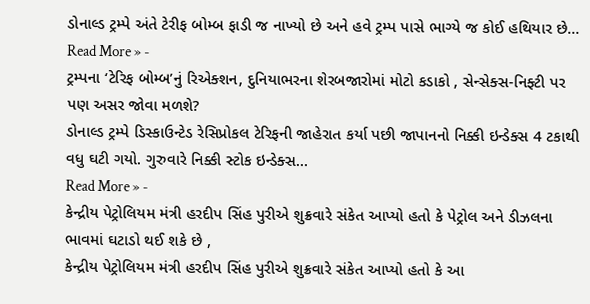ડોનાલ્ડ ટ્રમ્પે અંતે ટેરીફ બોમ્બ ફાડી જ નાખ્યો છે અને હવે ટ્રમ્પ પાસે ભાગ્યે જ કોઈ હથિયાર છે…
Read More » -
ટ્રમ્પના ‘ટેરિફ બોમ્બ’નું રિએક્શન, દુનિયાભરના શેરબજારોમાં મોટો કડાકો , સેન્સેક્સ-નિફ્ટી પર પણ અસર જોવા મળશે?
ડોનાલ્ડ ટ્રમ્પે ડિસ્કાઉન્ટેડ રેસિપ્રોકલ ટેરિફની જાહેરાત કર્યા પછી જાપાનનો નિક્કી ઇન્ડેક્સ 4 ટકાથી વધુ ઘટી ગયો. ગુરુવારે નિક્કી સ્ટોક ઇન્ડેક્સ…
Read More » -
કેન્દ્રીય પેટ્રોલિયમ મંત્રી હરદીપ સિંહ પુરીએ શુક્રવારે સંકેત આપ્યો હતો કે પેટ્રોલ અને ડીઝલના ભાવમાં ઘટાડો થઈ શકે છે ,
કેન્દ્રીય પેટ્રોલિયમ મંત્રી હરદીપ સિંહ પુરીએ શુક્રવારે સંકેત આપ્યો હતો કે આ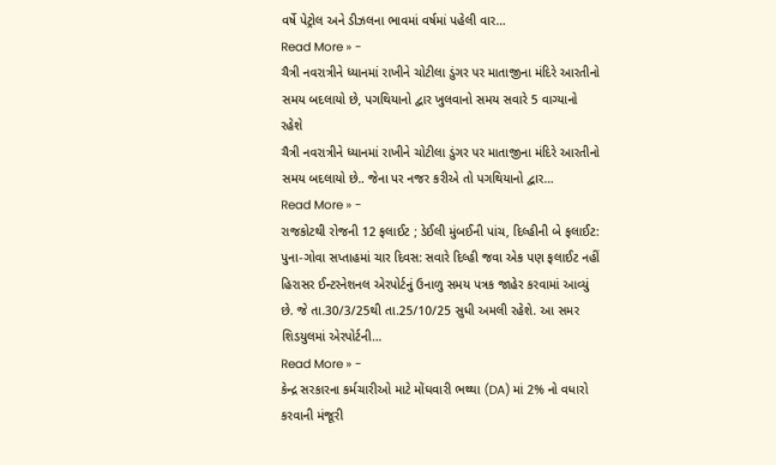વર્ષે પેટ્રોલ અને ડીઝલના ભાવમાં વર્ષમાં પહેલી વાર…
Read More » -
ચૈત્રી નવરાત્રીને ધ્યાનમાં રાખીને ચોટીલા ડુંગર પર માતાજીના મંદિરે આરતીનો સમય બદલાયો છે, પગથિયાનો દ્વાર ખુલવાનો સમય સવારે 5 વાગ્યાનો રહેશે
ચૈત્રી નવરાત્રીને ધ્યાનમાં રાખીને ચોટીલા ડુંગર પર માતાજીના મંદિરે આરતીનો સમય બદલાયો છે.. જેના પર નજર કરીએ તો પગથિયાનો દ્વાર…
Read More » -
રાજકોટથી રોજની 12 ફલાઈટ ; ડેઈલી મુંબઈની પાંચ, દિલ્હીની બે ફલાઈટ: પુના-ગોવા સપ્તાહમાં ચાર દિવસ: સવારે દિલ્હી જવા એક પણ ફલાઈટ નહીં
હિરાસર ઈન્ટરનેશનલ એરપોર્ટનું ઉનાળુ સમય પત્રક જાહેર કરવામાં આવ્યું છે. જે તા.30/3/25થી તા.25/10/25 સુધી અમલી રહેશે. આ સમર શિડયુલમાં એરપોર્ટની…
Read More » -
કેન્દ્ર સરકારના કર્મચારીઓ માટે મોંઘવારી ભથ્થા (DA) માં 2% નો વધારો કરવાની મંજૂરી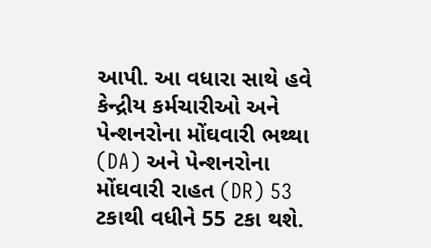આપી. આ વધારા સાથે હવે કેન્દ્રીય કર્મચારીઓ અને પેન્શનરોના મોંઘવારી ભથ્થા (DA) અને પેન્શનરોના મોંઘવારી રાહત (DR) 53 ટકાથી વધીને 55 ટકા થશે.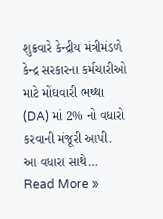શુક્રવારે કેન્દ્રીય મંત્રીમંડળે કેન્દ્ર સરકારના કર્મચારીઓ માટે મોંઘવારી ભથ્થા (DA) માં 2% નો વધારો કરવાની મંજૂરી આપી. આ વધારા સાથે…
Read More »